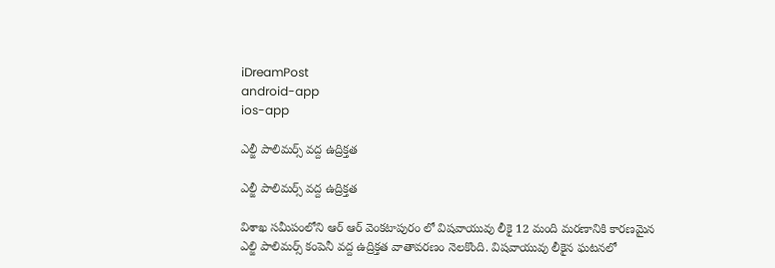iDreamPost
android-app
ios-app

ఎల్జీ పాలిమర్స్ వద్ద ఉద్రిక్తత

ఎల్జీ పాలిమర్స్ వద్ద ఉద్రిక్తత

విశాఖ సమీపంలోని ఆర్ ఆర్ వెంకటాపురం లో విషవాయువు లీకై 12 మంది మరణానికి కారణమైన ఎల్జి పాలిమర్స్ కంపెనీ వద్ద ఉద్రిక్తత వాతావరణం నెలకొంది. విషవాయువు లీకైన ఘటనలో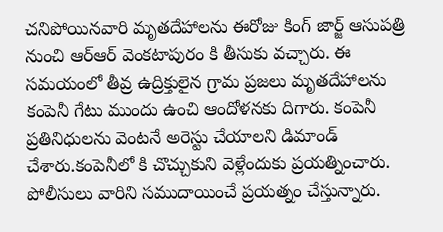చనిపోయినవారి మృతదేహాలను ఈరోజు కింగ్ జార్జ్ ఆసుపత్రి నుంచి ఆర్ఆర్ వెంకటాపురం కి తీసుకు వచ్చారు. ఈ సమయంలో తీవ్ర ఉద్రిక్తులైన గ్రామ ప్రజలు మృతదేహాలను కంపెనీ గేటు ముందు ఉంచి ఆందోళనకు దిగారు. కంపెనీ ప్రతినిధులను వెంటనే అరెస్టు చేయాలని డిమాండ్ చేశారు.కంపెనీలో కి చొచ్చుకుని వెళ్లేందుకు ప్రయత్నించారు. పోలీసులు వారిని సముదాయించే ప్రయత్నం చేస్తున్నారు.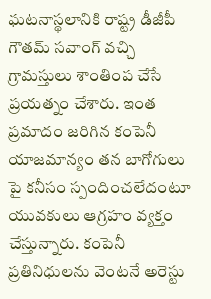ఘటనాస్థలానికి రాష్ట్ర డీజీపీ గౌతమ్ సవాంగ్ వచ్చి గ్రామస్తులు శాంతింప చేసే ప్రయత్నం చేశారు. ఇంత ప్రమాదం జరిగిన కంపెనీ యాజమాన్యం తన బాగోగులు పై కనీసం స్పందించలేదంటూ యువకులు ఆగ్రహం వ్యక్తం చేస్తున్నారు. కంపెనీ ప్రతినిధులను వెంటనే అరెస్టు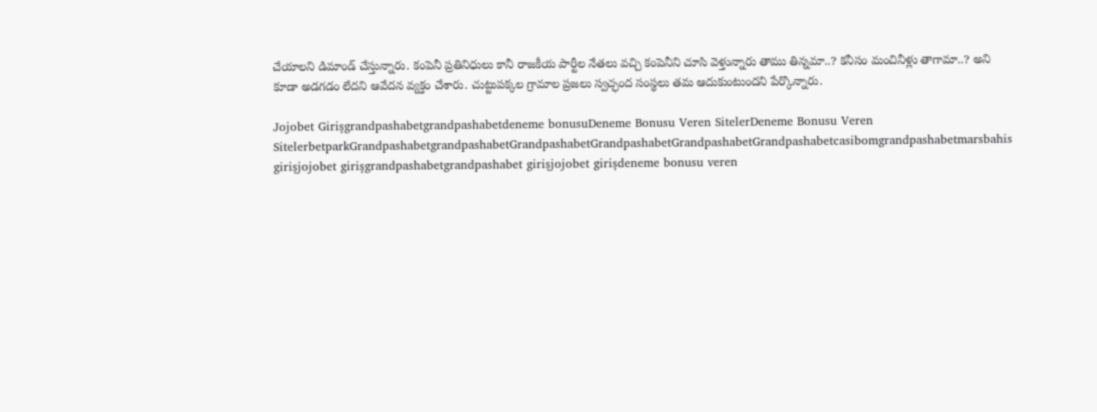చేయాలని డిమాండ్ చేస్తున్నారు. కంపెనీ ప్రతినిధులు కానీ రాజకీయ పార్టీల నేతలు వచ్చి కంపెనీని చూసి వెళ్తున్నారు తాము తిన్నమా..? కనీసం మంచినీళ్లు తాగామా..? అని కూడా అడగడం లేదని ఆవేదన వ్యక్తం చేశారు. చుట్టుపక్కల గ్రామాల ప్రజలు స్వచ్ఛంద సంస్థలు తమ ఆదుకుంటుందని పేర్కొన్నారు.

Jojobet Girişgrandpashabetgrandpashabetdeneme bonusuDeneme Bonusu Veren SitelerDeneme Bonusu Veren SitelerbetparkGrandpashabetgrandpashabetGrandpashabetGrandpashabetGrandpashabetGrandpashabetcasibomgrandpashabetmarsbahis girişjojobet girişgrandpashabetgrandpashabet girişjojobet girişdeneme bonusu veren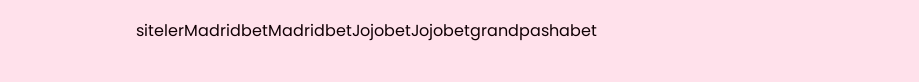sitelerMadridbetMadridbetJojobetJojobetgrandpashabet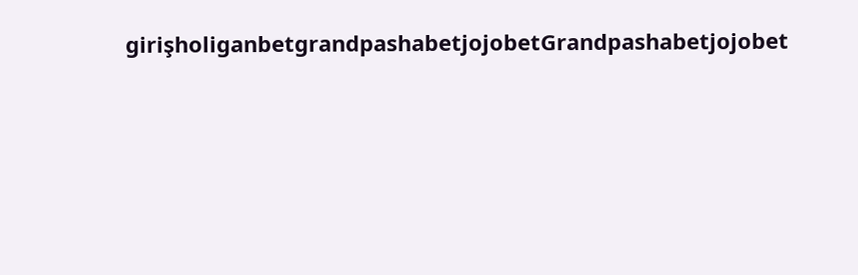girişholiganbetgrandpashabetjojobetGrandpashabetjojobet